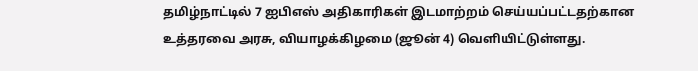தமிழ்நாட்டில் 7 ஐபிஎஸ் அதிகாரிகள் இடமாற்றம் செய்யப்பட்டதற்கான உத்தரவை அரசு, வியாழக்கிழமை (ஜூன் 4) வெளியிட்டுள்ளது.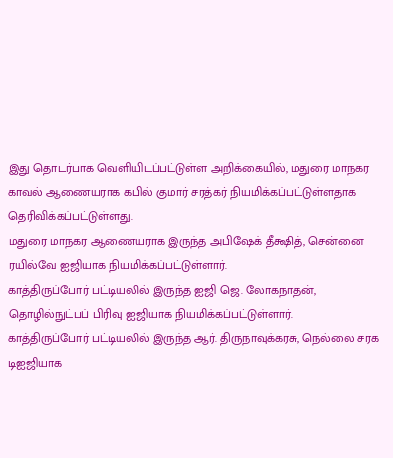இது தொடர்பாக வெளியிடப்பட்டுள்ள அறிக்கையில், மதுரை மாநகர காவல் ஆணையராக கபில் குமார் சரத்கர் நியமிக்கப்பட்டுள்ளதாக தெரிவிக்கப்பட்டுள்ளது.
மதுரை மாநகர ஆணையராக இருந்த அபிஷேக் தீக்ஷித், சென்னை ரயில்வே ஐஜியாக நியமிக்கப்பட்டுள்ளார்.
காத்திருப்போர் பட்டியலில் இருந்த ஐஜி ஜெ. லோகநாதன், தொழில்நுட்பப் பிரிவு ஐஜியாக நியமிக்கப்பட்டுள்ளார்.
காத்திருப்போர் பட்டியலில் இருந்த ஆர். திருநாவுக்கரசு, நெல்லை சரக டிஐஜியாக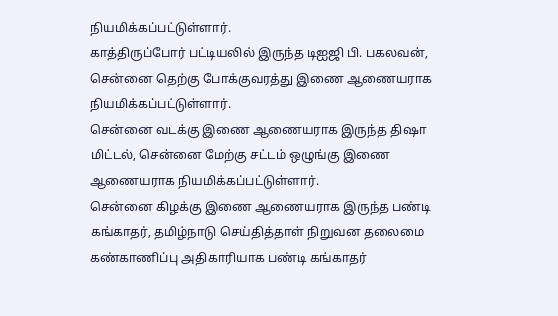நியமிக்கப்பட்டுள்ளார்.
காத்திருப்போர் பட்டியலில் இருந்த டிஐஜி பி. பகலவன், சென்னை தெற்கு போக்குவரத்து இணை ஆணையராக நியமிக்கப்பட்டுள்ளார்.
சென்னை வடக்கு இணை ஆணையராக இருந்த திஷா மிட்டல், சென்னை மேற்கு சட்டம் ஒழுங்கு இணை ஆணையராக நியமிக்கப்பட்டுள்ளார்.
சென்னை கிழக்கு இணை ஆணையராக இருந்த பண்டி கங்காதர், தமிழ்நாடு செய்தித்தாள் நிறுவன தலைமை கண்காணிப்பு அதிகாரியாக பண்டி கங்காதர்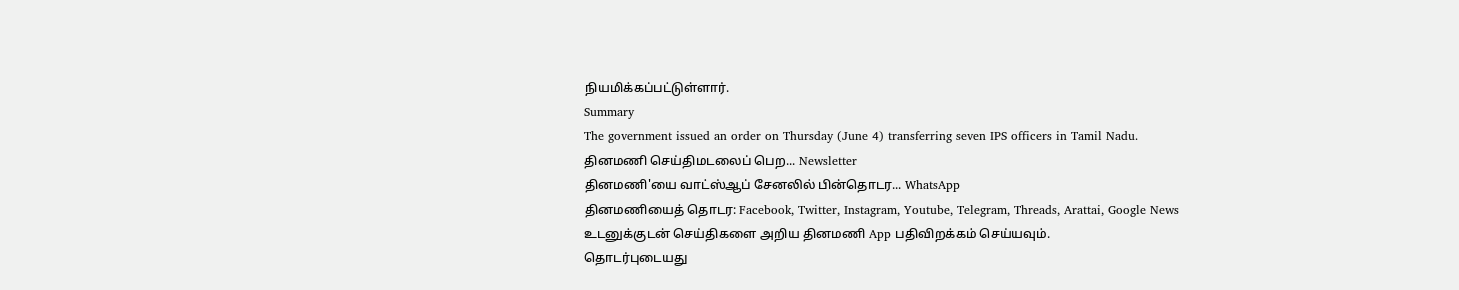நியமிக்கப்பட்டுள்ளார்.
Summary
The government issued an order on Thursday (June 4) transferring seven IPS officers in Tamil Nadu.
தினமணி செய்திமடலைப் பெற... Newsletter
தினமணி'யை வாட்ஸ்ஆப் சேனலில் பின்தொடர... WhatsApp
தினமணியைத் தொடர: Facebook, Twitter, Instagram, Youtube, Telegram, Threads, Arattai, Google News
உடனுக்குடன் செய்திகளை அறிய தினமணி App பதிவிறக்கம் செய்யவும்.
தொடர்புடையது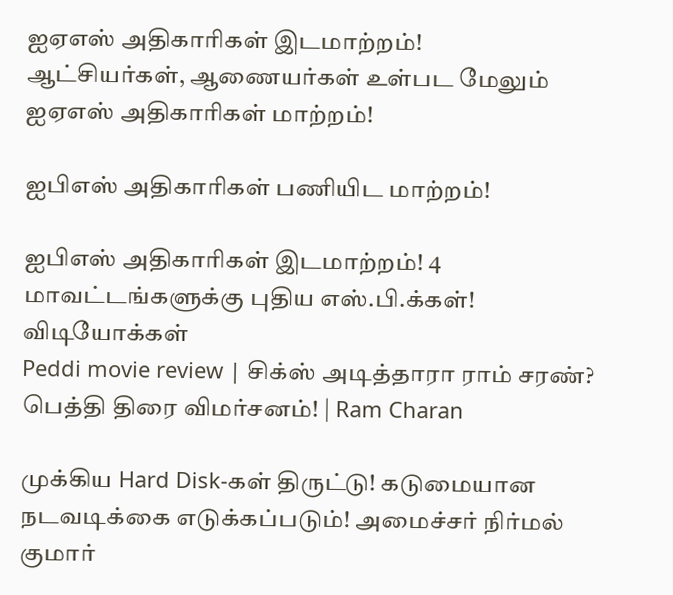ஐஏஎஸ் அதிகாரிகள் இடமாற்றம்!
ஆட்சியர்கள், ஆணையர்கள் உள்பட மேலும் ஐஏஎஸ் அதிகாரிகள் மாற்றம்!

ஐபிஎஸ் அதிகாரிகள் பணியிட மாற்றம்!

ஐபிஎஸ் அதிகாரிகள் இடமாற்றம்! 4 மாவட்டங்களுக்கு புதிய எஸ்.பி.க்கள்!
விடியோக்கள்
Peddi movie review | சிக்ஸ் அடித்தாரா ராம் சரண்? பெத்தி திரை விமர்சனம்! | Ram Charan

முக்கிய Hard Disk-கள் திருட்டு! கடுமையான நடவடிக்கை எடுக்கப்படும்! அமைச்சர் நிர்மல் குமார்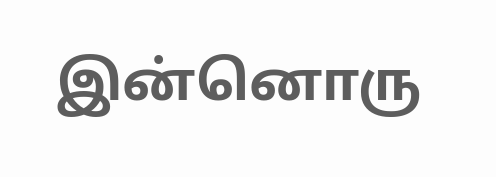இன்னொரு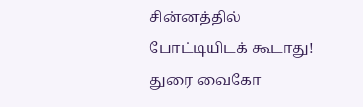சின்னத்தில் போட்டியிடக் கூடாது! துரை வைகோ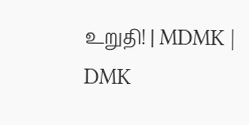உறுதி! | MDMK | DMK